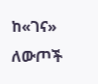ከ«ገና» ለውጦች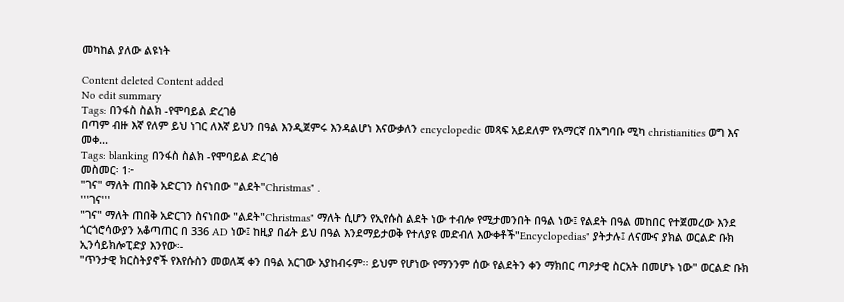መካከል ያለው ልዩነት

Content deleted Content added
No edit summary
Tags: በንፋስ ስልክ -የሞባይል ድረገፅ
በጣም ብዙ እኛ የለም ይህ ነገር ለእኛ ይህን በዓል እንዲጀምሩ እንዳልሆነ እናውቃለን encyclopedic መጻፍ አይደለም የአማርኛ በአግባቡ ሚካ christianities ወግ እና መቀ...
Tags: blanking በንፋስ ስልክ -የሞባይል ድረገፅ
መስመር፡ 1፦
"ገና" ማለት ጠበቅ አድርገን ስናነበው "ልደት"Christmas" .
'''ገና'''
"ገና" ማለት ጠበቅ አድርገን ስናነበው "ልደት"Christmas" ማለት ሲሆን የኢየሱስ ልደት ነው ተብሎ የሚታመንበት በዓል ነው፤ የልደት በዓል መከበር የተጀመረው እንደ ጎርጎሮሳውያን አቆጣጠር በ 336 AD ነው፤ ከዚያ በፊት ይህ በዓል እንደማይታወቅ የተለያዩ መድብለ እውቀቶች"Encyclopedias" ያትታሉ፤ ለናሙና ያክል ወርልድ ቡክ ኢንሳይክሎፒድያ እንየው፡-
"ጥንታዊ ክርስትያኖች የእየሱስን መወለጃ ቀን በዓል አርገው አያከብሩም፡፡ ይህም የሆነው የማንንም ሰው የልደትን ቀን ማክበር ጣዖታዊ ስርአት በመሆኑ ነው" ወርልድ ቡክ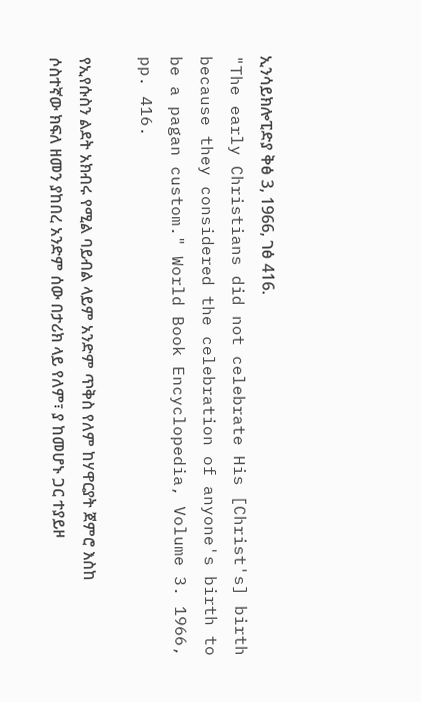ኢንሳይክሎፒድያ ቅፅ 3, 1966, ገፅ 416.
"The early Christians did not celebrate His [Christ's] birth because they considered the celebration of anyone's birth to be a pagan custom." World Book Encyclopedia, Volume 3. 1966, pp. 416.

የኢየሱስን ልደት አክብሩ የሚል ባይብል ላይም አንድም ጥቅስ የለም ከሃዋርያት ጀምሮ እስከ ሶስተኛው ክፍለ ዘመን ያከበረ አንድም ሰው በታሪክ ላይ የለም፣ ያ ከመሆኑ ጋር ተያይዞ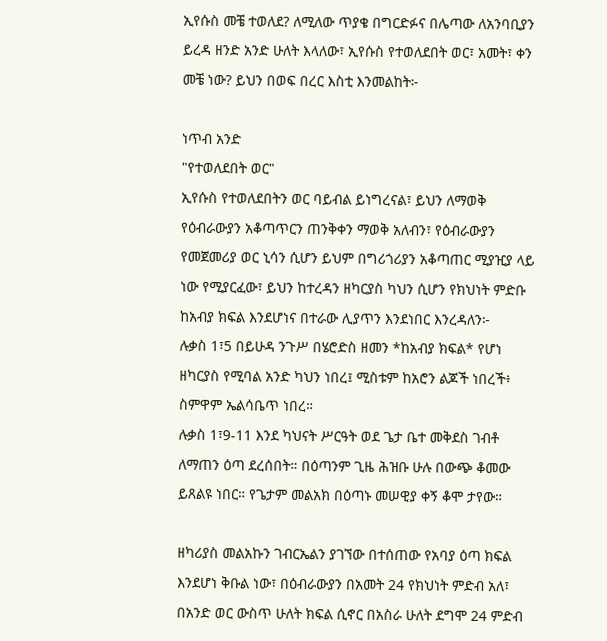ኢየሱስ መቼ ተወለደ? ለሚለው ጥያቄ በግርድፉና በሌጣው ለአንባቢያን ይረዳ ዘንድ አንድ ሁለት እላለው፣ ኢየሱስ የተወለደበት ወር፣ አመት፣ ቀን መቼ ነው? ይህን በወፍ በረር እስቲ እንመልከት፦

ነጥብ አንድ
"የተወለደበት ወር"
ኢየሱስ የተወለደበትን ወር ባይብል ይነግረናል፣ ይህን ለማወቅ የዕብራውያን አቆጣጥርን ጠንቅቀን ማወቅ አለብን፣ የዕብራውያን የመጀመሪያ ወር ኒሳን ሲሆን ይህም በግሪጎሪያን አቆጣጠር ሚያዢያ ላይ ነው የሚያርፈው፣ ይህን ከተረዳን ዘካርያስ ካህን ሲሆን የክህነት ምድቡ ከአብያ ክፍል እንደሆነና በተራው ሊያጥን እንደነበር እንረዳለን፦
ሉቃስ 1፣5 በይሁዳ ንጉሥ በሄሮድስ ዘመን *ከአብያ ክፍል* የሆነ ዘካርያስ የሚባል አንድ ካህን ነበረ፤ ሚስቱም ከአሮን ልጆች ነበረች፥ ስምዋም ኤልሳቤጥ ነበረ።
ሉቃስ 1፣9-11 እንደ ካህናት ሥርዓት ወደ ጌታ ቤተ መቅደስ ገብቶ ለማጠን ዕጣ ደረሰበት። በዕጣንም ጊዜ ሕዝቡ ሁሉ በውጭ ቆመው ይጸልዩ ነበር። የጌታም መልአክ በዕጣኑ መሠዊያ ቀኝ ቆሞ ታየው።

ዘካሪያስ መልአኩን ገብርኤልን ያገኘው በተሰጠው የአባያ ዕጣ ክፍል እንደሆነ ቅቡል ነው፣ በዕብራውያን በአመት 24 የክህነት ምድብ አለ፣ በአንድ ወር ውስጥ ሁለት ክፍል ሲኖር በአስራ ሁለት ደግሞ 24 ምድብ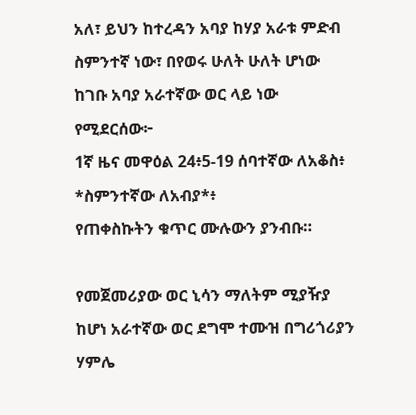አለ፣ ይህን ከተረዳን አባያ ከሃያ አራቱ ምድብ ስምንተኛ ነው፣ በየወሩ ሁለት ሁለት ሆነው ከገቡ አባያ አራተኛው ወር ላይ ነው የሚደርሰው፦
1ኛ ዜና መዋዕል 24፥5-19 ሰባተኛው ለአቆስ፥ *ስምንተኛው ለአብያ*፥
የጠቀስኩትን ቁጥር ሙሉውን ያንብቡ።

የመጀመሪያው ወር ኒሳን ማለትም ሚያዥያ ከሆነ አራተኛው ወር ደግሞ ተሙዝ በግሪጎሪያን ሃምሌ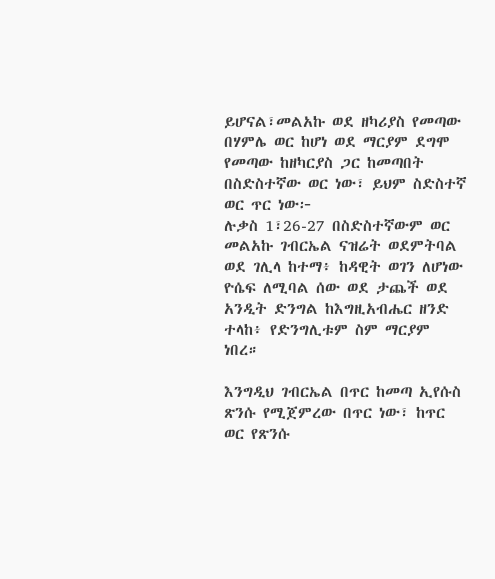ይሆናል፣መልአኩ ወደ ዘካሪያስ የመጣው በሃምሌ ወር ከሆነ ወደ ማርያም ደግሞ የመጣው ከዘካርያስ ጋር ከመጣበት በስድስተኛው ወር ነው፣ ይህም ስድስተኛ ወር ጥር ነው፦
ሉቃስ 1፣26-27 በስድስተኛውም ወር መልአኩ ገብርኤል ናዝሬት ወደምትባል ወደ ገሊላ ከተማ፥ ከዳዊት ወገን ለሆነው ዮሴፍ ለሚባል ሰው ወደ ታጨች ወደ አንዲት ድንግል ከእግዚአብሔር ዘንድ ተላከ፥ የድንግሊቱም ስም ማርያም ነበረ።

እንግዲህ ገብርኤል በጥር ከመጣ ኢየሱስ ጽንሱ የሚጀምረው በጥር ነው፣ ከጥር ወር የጽንሱ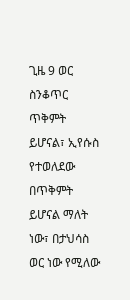ጊዜ 9 ወር ስንቆጥር ጥቅምት ይሆናል፣ ኢየሱስ የተወለደው በጥቅምት ይሆናል ማለት ነው፣ በታህሳስ ወር ነው የሚለው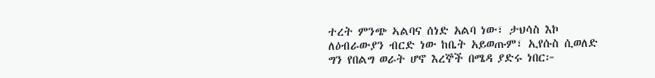ተረት ምንጭ ኣልባና ሰነድ አልባ ነው፣ ታህሳስ እኮ ለዕብራውያን ብርድ ነው ከቤት አይወጡም፣ ኢየሱስ ሲወለድ ግን የበልግ ወራት ሆኖ እረኞች በሜዳ ያድሩ ነበር፦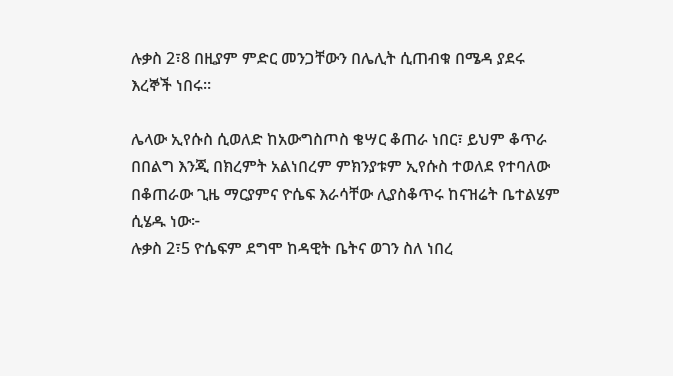ሉቃስ 2፣8 በዚያም ምድር መንጋቸውን በሌሊት ሲጠብቁ በሜዳ ያደሩ እረኞች ነበሩ።

ሌላው ኢየሱስ ሲወለድ ከአውግስጦስ ቄሣር ቆጠራ ነበር፣ ይህም ቆጥራ በበልግ እንጂ በክረምት አልነበረም ምክንያቱም ኢየሱስ ተወለደ የተባለው በቆጠራው ጊዜ ማርያምና ዮሴፍ እራሳቸው ሊያስቆጥሩ ከናዝሬት ቤተልሄም ሲሄዱ ነው፦
ሉቃስ 2፣5 ዮሴፍም ደግሞ ከዳዊት ቤትና ወገን ስለ ነበረ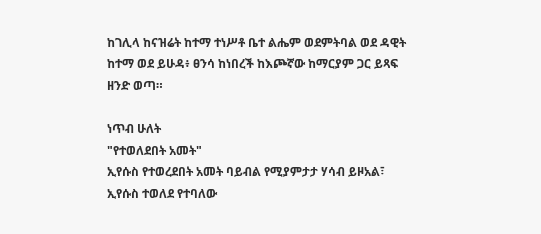ከገሊላ ከናዝሬት ከተማ ተነሥቶ ቤተ ልሔም ወደምትባል ወደ ዳዊት ከተማ ወደ ይሁዳ፥ ፀንሳ ከነበረች ከእጮኛው ከማርያም ጋር ይጻፍ ዘንድ ወጣ።

ነጥብ ሁለት
"የተወለደበት አመት"
ኢየሱስ የተወረደበት አመት ባይብል የሚያምታታ ሃሳብ ይዞአል፣ ኢየሱስ ተወለደ የተባለው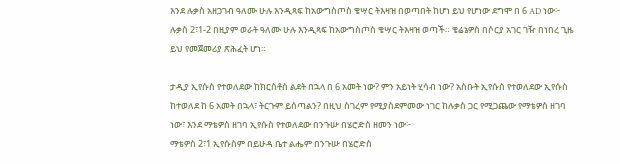እንደ ሉቃስ አዘጋገብ ዓለሙ ሁሉ እንዲጻፍ ከአውግስጦስ ቄሣር ትእዛዝ በወጣበት ከሆነ ይህ የሆነው ደግሞ በ 6 AD ነው፦
ሉቃስ 2፣1-2 በዚያም ወራት ዓለሙ ሁሉ እንዲጻፍ ከአውግስጦስ ቄሣር ትእዛዝ ወጣች። ቄሬኔዎስ በሶርያ አገር ገዥ በነበረ ጊዜ ይህ የመጀመሪያ ጽሕፈት ሆነ።

ታዲያ ኢየሱስ የተወለደው ከክርስቶስ ልደት በኋላ በ 6 አመት ነው? ምን አይነት ሂሳብ ነው? አስቡት ኢየሱስ የተወለደው ኢየሱስ ከተወለደ ከ 6 አመት በኋላ፣ ትርጉም ይሰጣልን? በዚህ ስገረም የሚያስደምመው ነገር ከሉቃስ ጋር የሚጋጨው የማቴዎስ ዘገባ ነው፣ እንደ ማቴዎስ ዘገባ ኢየሱስ የተወለደው በንጉሡ በሄሮድስ ዘመን ነው፦
ማቴዎስ 2፣1 ኢየሱስም በይሁዳ ቤተ ልሔም በንጉሡ በሄሮድስ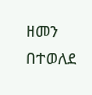ዘመን በተወለደ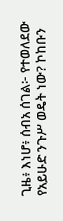ጊዜ፥ እነሆ፥ ሰብአ ሰገል፦ የተወለደው የአይሁድ ንጉሥ ወዴት ነው? ኮከቡን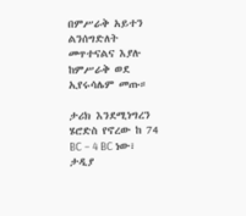በምሥራቅ አይተን ልንሰግድለት መጥተናልና እያሉ ከምሥራቅ ወደ ኢየሩሳሌም መጡ።

ታሪክ እንደሚነግረን ሄሮድስ የኖረው ከ 74 BC – 4 BC ነው፣ ታዲያ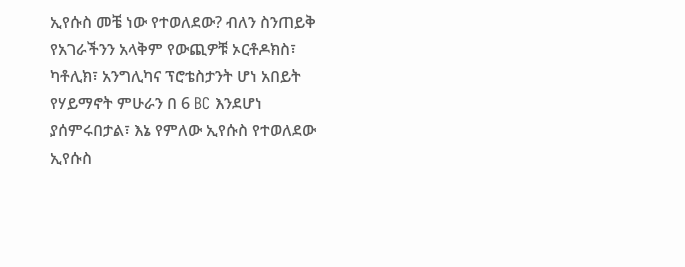ኢየሱስ መቼ ነው የተወለደው? ብለን ስንጠይቅ የአገራችንን አላቅም የውጪዎቹ ኦርቶዶክስ፣ ካቶሊክ፣ አንግሊካና ፕሮቴስታንት ሆነ አበይት የሃይማኖት ምሁራን በ 6 BC እንደሆነ ያሰምሩበታል፣ እኔ የምለው ኢየሱስ የተወለደው ኢየሱስ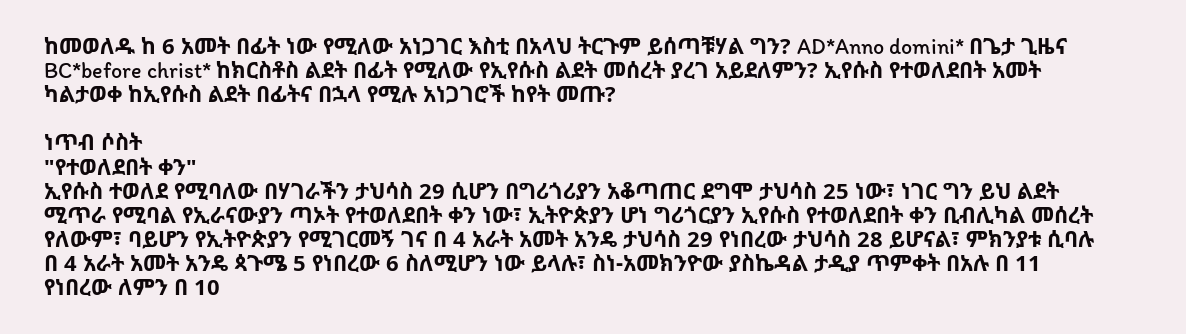ከመወለዱ ከ 6 አመት በፊት ነው የሚለው አነጋገር እስቲ በአላህ ትርጉም ይሰጣቹሃል ግን? AD*Anno domini* በጌታ ጊዜና BC*before christ* ከክርስቶስ ልደት በፊት የሚለው የኢየሱስ ልደት መሰረት ያረገ አይደለምን? ኢየሱስ የተወለደበት አመት ካልታወቀ ከኢየሱስ ልደት በፊትና በኋላ የሚሉ አነጋገሮች ከየት መጡ?

ነጥብ ሶስት
"የተወለደበት ቀን"
ኢየሱስ ተወለደ የሚባለው በሃገራችን ታህሳስ 29 ሲሆን በግሪጎሪያን አቆጣጠር ደግሞ ታህሳስ 25 ነው፣ ነገር ግን ይህ ልደት ሚጥራ የሚባል የኢራናውያን ጣኦት የተወለደበት ቀን ነው፣ ኢትዮጵያን ሆነ ግሪጎርያን ኢየሱስ የተወለደበት ቀን ቢብሊካል መሰረት የለውም፣ ባይሆን የኢትዮጵያን የሚገርመኝ ገና በ 4 አራት አመት አንዴ ታህሳስ 29 የነበረው ታህሳስ 28 ይሆናል፣ ምክንያቱ ሲባሉ በ 4 አራት አመት አንዴ ጳጉሜ 5 የነበረው 6 ስለሚሆን ነው ይላሉ፣ ስነ-አመክንዮው ያስኬዳል ታዲያ ጥምቀት በአሉ በ 11 የነበረው ለምን በ 10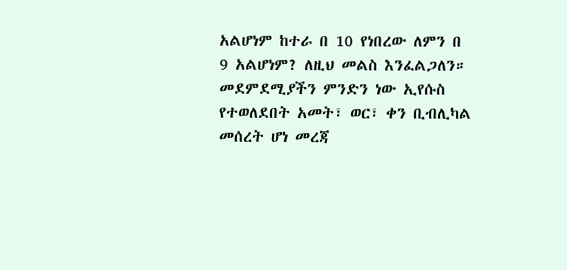አልሆነም ከተራ በ 10 የነበረው ለምን በ 9 አልሆነም? ለዚህ መልስ እንፈልጋለን። መደምደሚያችን ምንድን ነው ኢየሱስ የተወለደበት አመት፣ ወር፣ ቀን ቢብሊካል መሰረት ሆነ መረጃ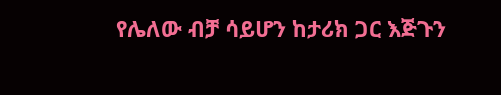የሌለው ብቻ ሳይሆን ከታሪክ ጋር እጅጉን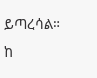ይጣረሳል።
ከ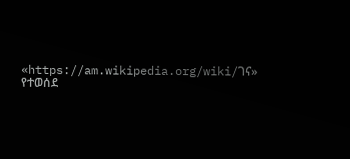«https://am.wikipedia.org/wiki/ገና» የተወሰደ